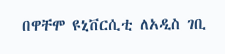በዋቸሞ ዩኒቨርሲቲ ለአዲስ ገቢ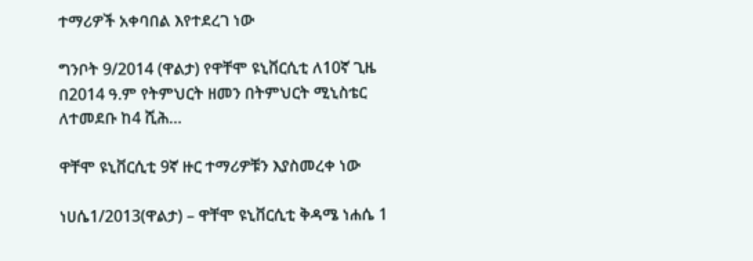ተማሪዎች አቀባበል እየተደረገ ነው

ግንቦት 9/2014 (ዋልታ) የዋቸሞ ዩኒቨርሲቲ ለ10ኛ ጊዜ በ2014 ዓ.ም የትምህርት ዘመን በትምህርት ሚኒስቴር ለተመደቡ ከ4 ሺሕ…

ዋቸሞ ዩኒቨርሲቲ 9ኛ ዙር ተማሪዎቹን እያስመረቀ ነው

ነሀሴ1/2013(ዋልታ) – ዋቸሞ ዩኒቨርሲቲ ቅዳሜ ነሐሴ 1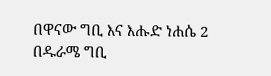በዋናው ግቢ እና እሑድ ነሐሴ 2 በዱራሜ ግቢ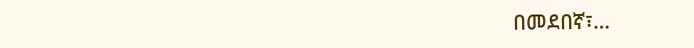በመደበኛ፣…